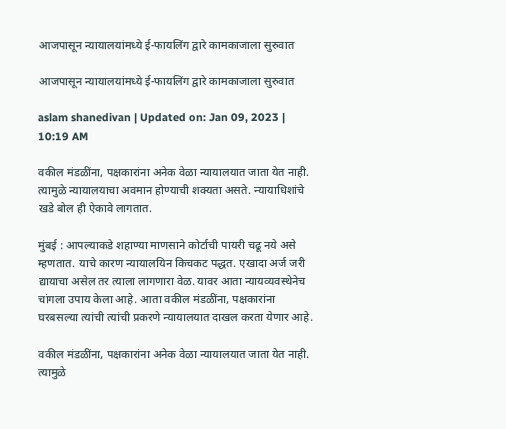आजपासून न्यायालयांमध्ये ई-फायलिंग द्वारे कामकाजाला सुरुवात

आजपासून न्यायालयांमध्ये ई-फायलिंग द्वारे कामकाजाला सुरुवात

aslam shanedivan | Updated on: Jan 09, 2023 | 10:19 AM

वकील मंडळींना, पक्षकारांना अनेक वेळा न्यायालयात जाता येत नाही. त्यामुळे न्यायालयाचा अवमान होण्याची शक्यता असते. न्यायाधिशांचे खडे बोल ही ऐकावे लागतात.

मुंबई : आपल्याकडे शहाण्या माणसाने कोर्टाची पायरी चढू नये असे म्हणतात. याचे कारण न्यायालयिन किचकट पद्धत. एखादा अर्ज जरी द्यायाचा असेल तर त्याला लागणारा वेळ. यावर आता न्यायव्यवस्थेनेच चांगला उपाय केला आहे. आता वकील मंडळींना, पक्षकारांना घरबसल्या त्यांची त्यांची प्रकरणे न्यायालयात दाखल करता येणार आहे.

वकील मंडळींना, पक्षकारांना अनेक वेळा न्यायालयात जाता येत नाही. त्यामुळे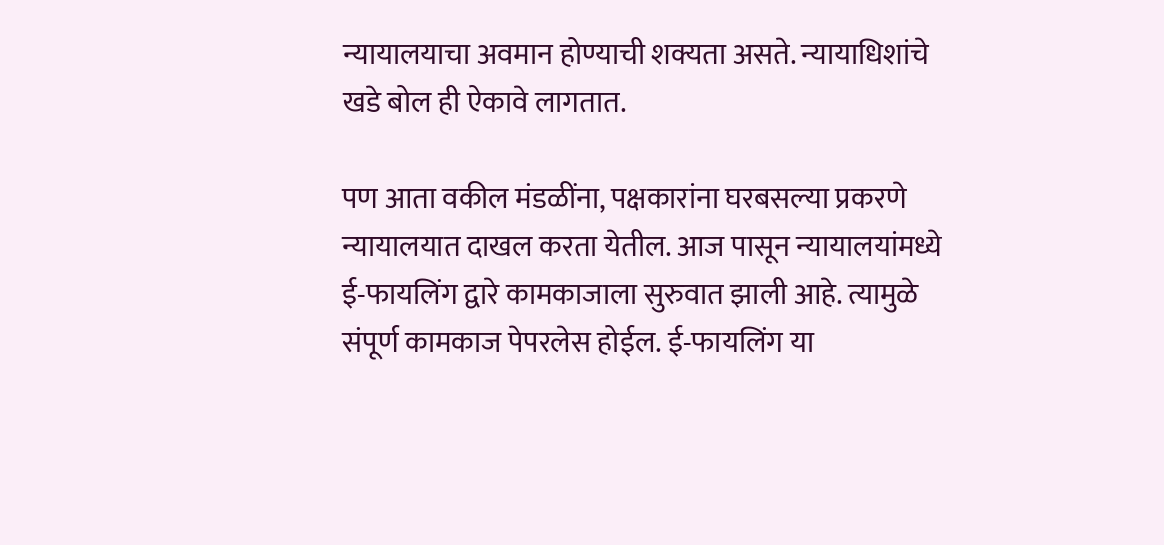न्यायालयाचा अवमान होण्याची शक्यता असते. न्यायाधिशांचे खडे बोल ही ऐकावे लागतात.

पण आता वकील मंडळींना, पक्षकारांना घरबसल्या प्रकरणे न्यायालयात दाखल करता येतील. आज पासून न्यायालयांमध्ये ई-फायलिंग द्वारे कामकाजाला सुरुवात झाली आहे. त्यामुळे संपूर्ण कामकाज पेपरलेस होईल. ई-फायलिंग या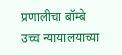प्रणालीचा बॉम्बे उच्च न्यायालयाच्या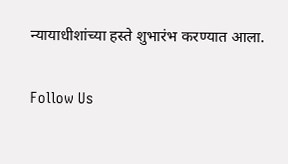न्यायाधीशांच्या हस्ते शुभारंभ करण्यात आला.

Follow Us